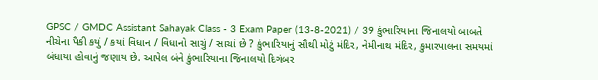GPSC / GMDC Assistant Sahayak Class - 3 Exam Paper (13-8-2021) / 39 કુંભારિયાના જિનાલયો બાબતે નીચેના પૈકી કયું / કયાં વિધાન / વિધાનો સાચું / સાચાં છે ? કુંભારિયાનું સૌથી મોટું મંદિર, નેમીનાથ મંદિર, કુમારપાલના સમયમાં બંધાયા હોવાનું જણાય છે. આપેલ બંને કુંભારિયાના જિનાલયો દિગંબર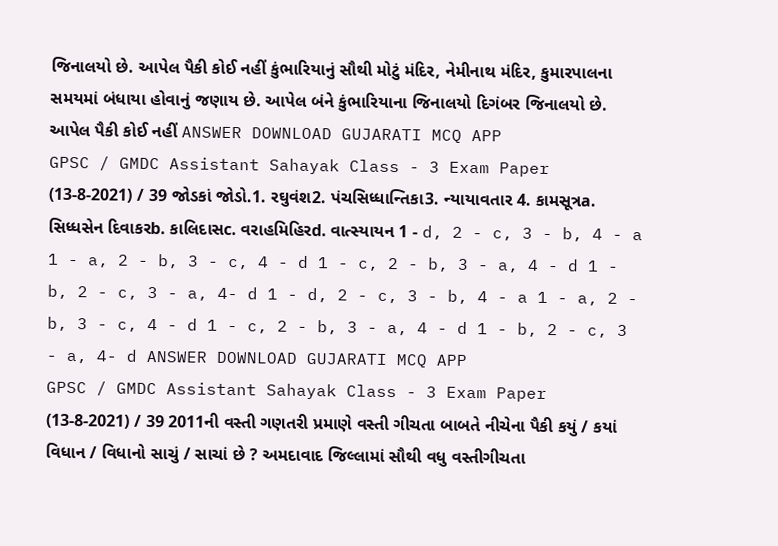જિનાલયો છે. આપેલ પૈકી કોઈ નહીં કુંભારિયાનું સૌથી મોટું મંદિર, નેમીનાથ મંદિર, કુમારપાલના સમયમાં બંધાયા હોવાનું જણાય છે. આપેલ બંને કુંભારિયાના જિનાલયો દિગંબર જિનાલયો છે. આપેલ પૈકી કોઈ નહીં ANSWER DOWNLOAD GUJARATI MCQ APP
GPSC / GMDC Assistant Sahayak Class - 3 Exam Paper (13-8-2021) / 39 જોડકાં જોડો.1. રઘુવંશ2. પંચસિધ્ધાન્તિકા3. ન્યાયાવતાર 4. કામસૂત્રa. સિધ્ધસેન દિવાકરb. કાલિદાસc. વરાહમિહિરd. વાત્સ્યાયન 1 - d, 2 - c, 3 - b, 4 - a 1 - a, 2 - b, 3 - c, 4 - d 1 - c, 2 - b, 3 - a, 4 - d 1 - b, 2 - c, 3 - a, 4- d 1 - d, 2 - c, 3 - b, 4 - a 1 - a, 2 - b, 3 - c, 4 - d 1 - c, 2 - b, 3 - a, 4 - d 1 - b, 2 - c, 3 - a, 4- d ANSWER DOWNLOAD GUJARATI MCQ APP
GPSC / GMDC Assistant Sahayak Class - 3 Exam Paper (13-8-2021) / 39 2011ની વસ્તી ગણતરી પ્રમાણે વસ્તી ગીચતા બાબતે નીચેના પૈકી કયું / કયાં વિધાન / વિધાનો સાચું / સાચાં છે ? અમદાવાદ જિલ્લામાં સૌથી વધુ વસ્તીગીચતા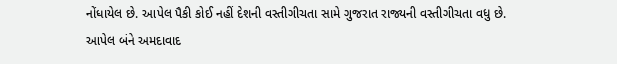નોંધાયેલ છે. આપેલ પૈકી કોઈ નહીં દેશની વસ્તીગીચતા સામે ગુજરાત રાજ્યની વસ્તીગીચતા વધુ છે. આપેલ બંને અમદાવાદ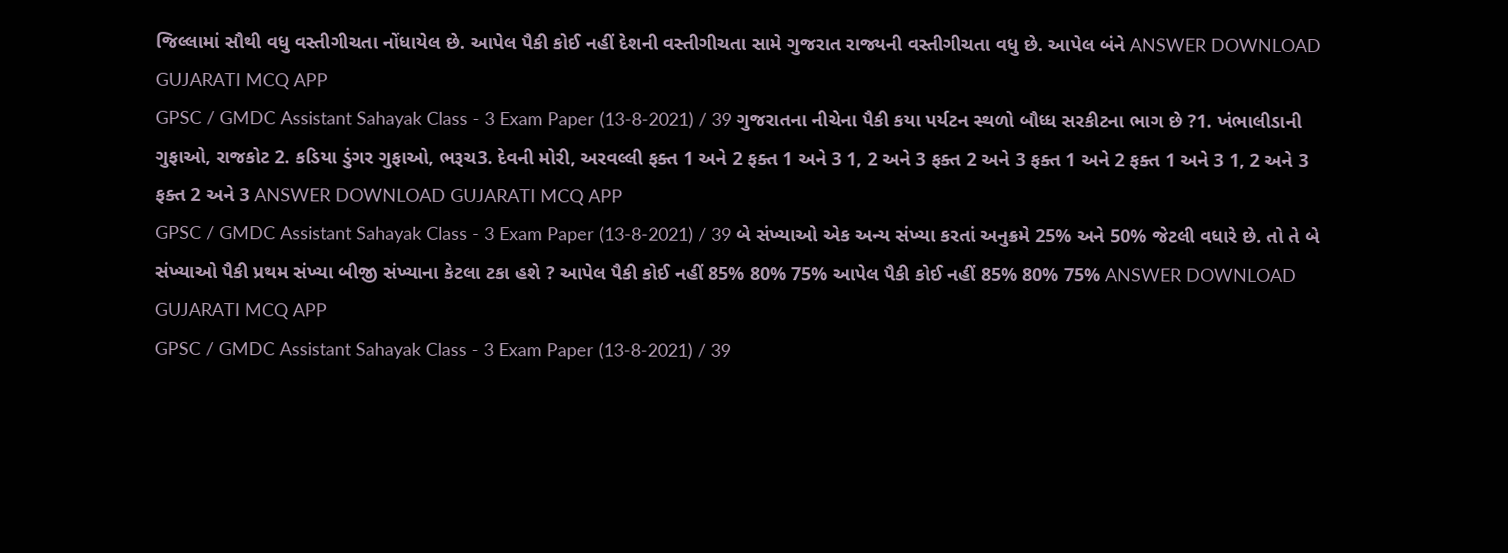જિલ્લામાં સૌથી વધુ વસ્તીગીચતા નોંધાયેલ છે. આપેલ પૈકી કોઈ નહીં દેશની વસ્તીગીચતા સામે ગુજરાત રાજ્યની વસ્તીગીચતા વધુ છે. આપેલ બંને ANSWER DOWNLOAD GUJARATI MCQ APP
GPSC / GMDC Assistant Sahayak Class - 3 Exam Paper (13-8-2021) / 39 ગુજરાતના નીચેના પૈકી કયા પર્યટન સ્થળો બૌધ્ધ સરકીટના ભાગ છે ?1. ખંભાલીડાની ગુફાઓ, રાજકોટ 2. કડિયા ડુંગર ગુફાઓ, ભરૂચ3. દેવની મોરી, અરવલ્લી ફક્ત 1 અને 2 ફક્ત 1 અને 3 1, 2 અને 3 ફક્ત 2 અને 3 ફક્ત 1 અને 2 ફક્ત 1 અને 3 1, 2 અને 3 ફક્ત 2 અને 3 ANSWER DOWNLOAD GUJARATI MCQ APP
GPSC / GMDC Assistant Sahayak Class - 3 Exam Paper (13-8-2021) / 39 બે સંખ્યાઓ એક અન્ય સંખ્યા કરતાં અનુક્રમે 25% અને 50% જેટલી વધારે છે. તો તે બે સંખ્યાઓ પૈકી પ્રથમ સંખ્યા બીજી સંખ્યાના કેટલા ટકા હશે ? આપેલ પૈકી કોઈ નહીં 85% 80% 75% આપેલ પૈકી કોઈ નહીં 85% 80% 75% ANSWER DOWNLOAD GUJARATI MCQ APP
GPSC / GMDC Assistant Sahayak Class - 3 Exam Paper (13-8-2021) / 39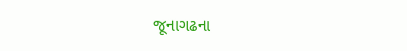જૂનાગઢના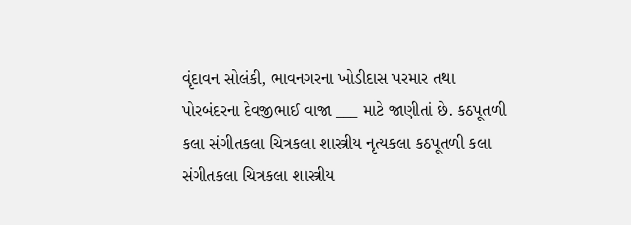વૃંદાવન સોલંકી, ભાવનગરના ખોડીદાસ પરમાર તથા પોરબંદરના દેવજીભાઈ વાજા ___ માટે જાણીતાં છે. કઠપૂતળી કલા સંગીતકલા ચિત્રકલા શાસ્ત્રીય નૃત્યકલા કઠપૂતળી કલા સંગીતકલા ચિત્રકલા શાસ્ત્રીય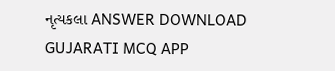નૃત્યકલા ANSWER DOWNLOAD GUJARATI MCQ APP